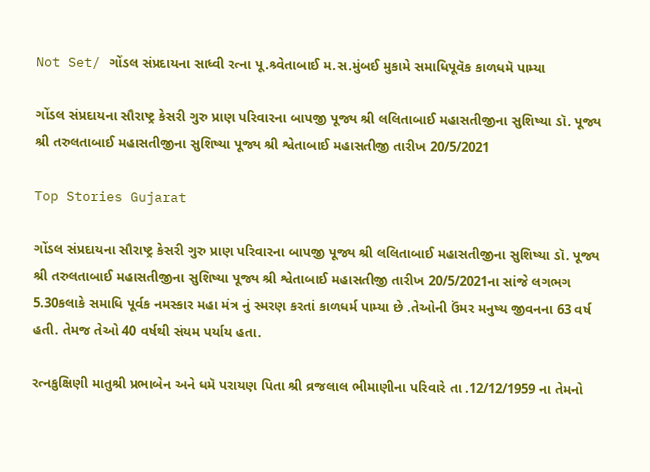Not Set/ ગોંડલ સંપ્રદાયના સાધ્વી રત્ના પૂ.શ્ર્વેતાબાઈ મ.સ.મુંબઈ મુકામે સમાધિપૂવૅક કાળધમૅ પામ્યા

ગોંડલ સંપ્રદાયના સૌરાષ્ટ્ર કેસરી ગુરુ પ્રાણ પરિવારના બાપજી પૂજ્ય શ્રી લલિતાબાઈ મહાસતીજીના સુશિષ્યા ડૉ. પૂજ્ય શ્રી તરુલતાબાઈ મહાસતીજીના સુશિષ્યા પૂજ્ય શ્રી શ્વેતાબાઈ મહાસતીજી તારીખ 20/5/2021

Top Stories Gujarat

ગોંડલ સંપ્રદાયના સૌરાષ્ટ્ર કેસરી ગુરુ પ્રાણ પરિવારના બાપજી પૂજ્ય શ્રી લલિતાબાઈ મહાસતીજીના સુશિષ્યા ડૉ. પૂજ્ય શ્રી તરુલતાબાઈ મહાસતીજીના સુશિષ્યા પૂજ્ય શ્રી શ્વેતાબાઈ મહાસતીજી તારીખ 20/5/2021ના સાંજે લગભગ 5.30કલાકે સમાધિ પૂર્વક નમસ્કાર મહા મંત્ર નું સ્મરણ કરતાં કાળધર્મ પામ્યા છે .તેઓની ઉંમર મનુષ્ય જીવનના 63 વર્ષ હતી. તેમજ તેઓ 40 વર્ષથી સંયમ પર્યાય હતા.

રત્નકુક્ષિણી માતુશ્રી પ્રભાબેન અને ધમૅ પરાયણ પિતા શ્રી વ્રજલાલ ભીમાણીના પરિવારે તા .12/12/1959 ના તેમનો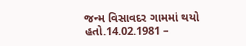જન્મ વિસાવદર ગામમાં થયો હતો.14.02.1981 –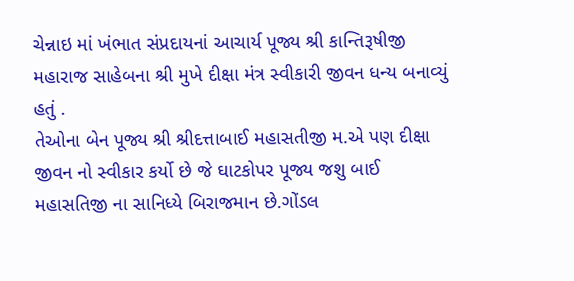ચેન્નાઇ માં ખંભાત સંપ્રદાયનાં આચાર્ય પૂજ્ય શ્રી કાન્તિરૂષીજી મહારાજ સાહેબના શ્રી મુખે દીક્ષા મંત્ર સ્વીકારી જીવન ધન્ય બનાવ્યું હતું .
તેઓના બેન પૂજ્ય શ્રી શ્રીદત્તાબાઈ મહાસતીજી મ.એ પણ દીક્ષા જીવન નો સ્વીકાર કર્યો છે જે ઘાટકોપર પૂજ્ય જશુ બાઈ મહાસતિજી ના સાનિધ્યે બિરાજમાન છે.ગોંડલ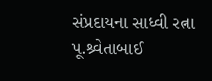સંપ્રદાયના સાધ્વી રત્ના પૂ.શ્ર્વેતાબાઈ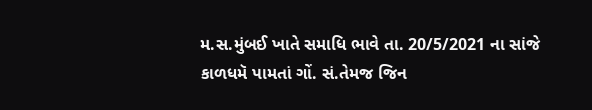મ.સ.મુંબઈ ખાતે સમાધિ ભાવે તા. 20/5/2021 ના સાંજે કાળધમૅ પામતાં ગોં. સં.તેમજ જિન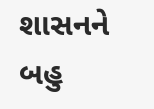શાસનને બહુ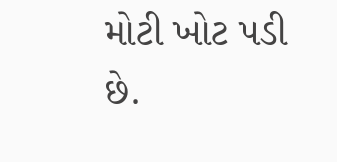મોટી ખોટ પડી છે.